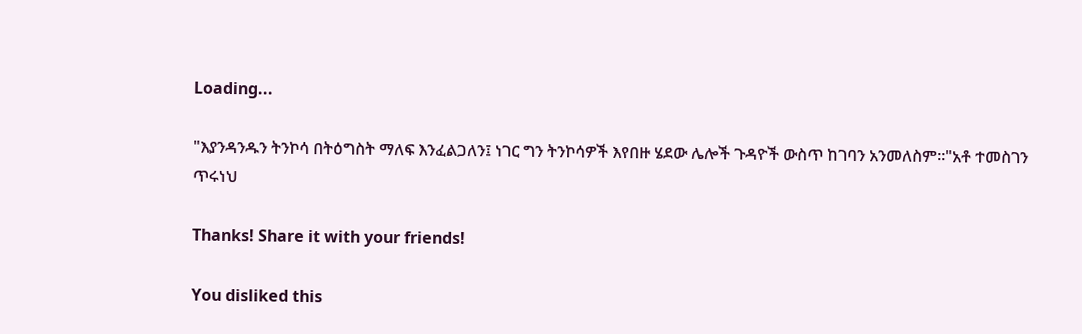Loading...

"እያንዳንዱን ትንኮሳ በትዕግስት ማለፍ እንፈልጋለን፤ ነገር ግን ትንኮሳዎች እየበዙ ሄደው ሌሎች ጉዳዮች ውስጥ ከገባን አንመለስም።"አቶ ተመስገን ጥሩነህ

Thanks! Share it with your friends!

You disliked this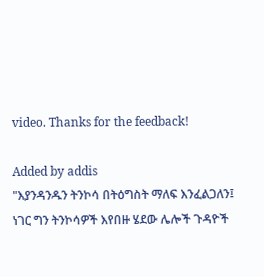video. Thanks for the feedback!

Added by addis
"እያንዳንዱን ትንኮሳ በትዕግስት ማለፍ እንፈልጋለን፤ ነገር ግን ትንኮሳዎች እየበዙ ሄደው ሌሎች ጉዳዮች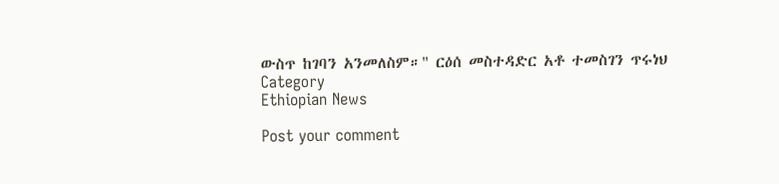ውስጥ ከገባን አንመለስም።" ርዕሰ መስተዳድር አቶ ተመስገን ጥሩነህ
Category
Ethiopian News

Post your comment